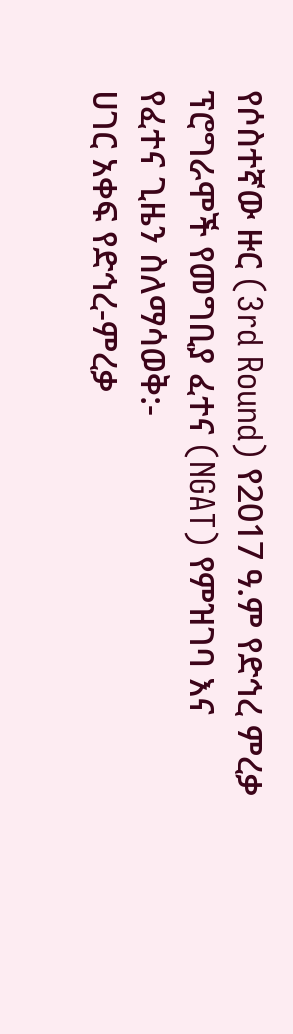የሶስተኛው ዙር (3rd Round) የ2017 ዓ.ም የድኅረ ምረቃ ፕሮግራሞች የመግቢያ ፈተና (NGAT) የምዝገባ እና የፈተና ጊዜን ስለማሳወቅ:-
ሀገር አቀፍ የድኅረ-ምረቃ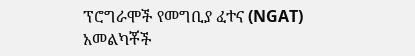ፕሮግራሞች የመግቢያ ፈተና (NGAT) አመልካቾች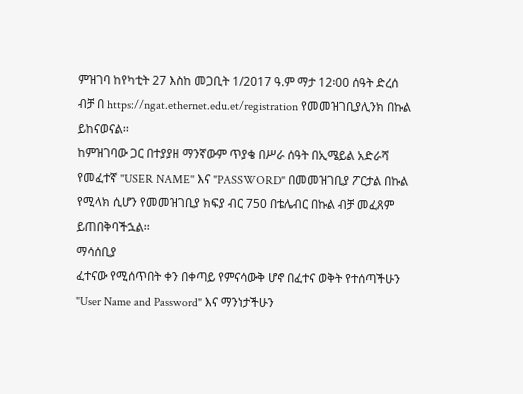ምዝገባ ከየካቲት 27 እስከ መጋቢት 1/2017 ዓ.ም ማታ 12፡00 ሰዓት ድረሰ ብቻ በ https://ngat.ethernet.edu.et/registration የመመዝገቢያሊንክ በኩል ይከናወናል፡፡
ከምዝገባው ጋር በተያያዘ ማንኛውም ጥያቄ በሥራ ሰዓት በኢሜይል አድራሻ
የመፈተኛ ''USER NAME'' እና "PASSWORD" በመመዝገቢያ ፖርታል በኩል የሚላክ ሲሆን የመመዝገቢያ ክፍያ ብር 750 በቴሌብር በኩል ብቻ መፈጸም ይጠበቅባችኋል፡፡
ማሳሰቢያ
ፈተናው የሚሰጥበት ቀን በቀጣይ የምናሳውቅ ሆኖ በፈተና ወቅት የተሰጣችሁን "User Name and Password" እና ማንነታችሁን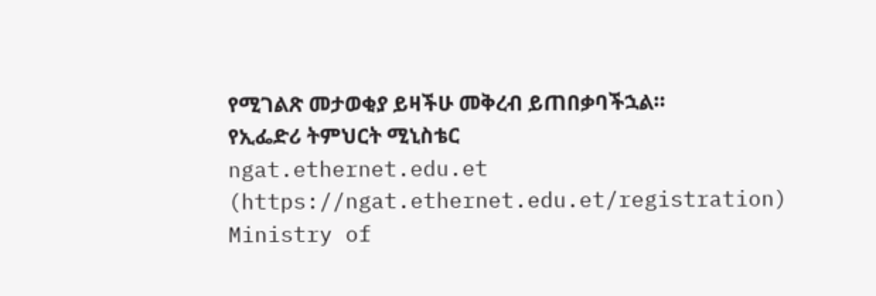የሚገልጽ መታወቂያ ይዛችሁ መቅረብ ይጠበቃባችኋል።
የኢፌድሪ ትምህርት ሚኒስቴር
ngat.ethernet.edu.et (https://ngat.ethernet.edu.et/registration)
Ministry of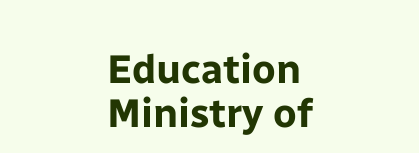Education
Ministry of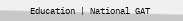Education | National GAT